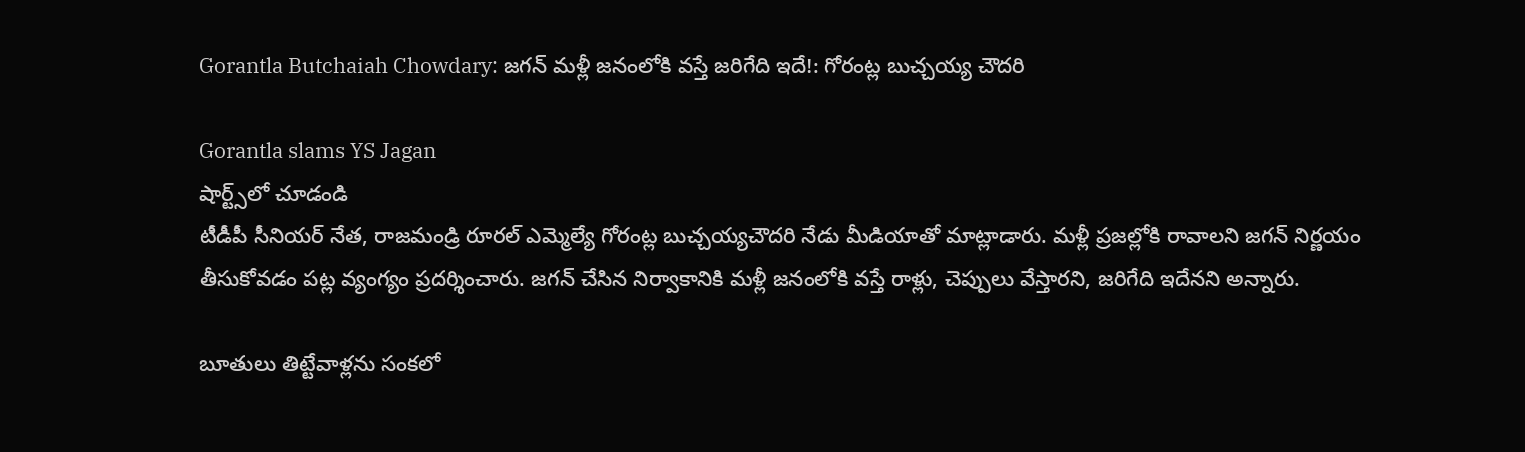Gorantla Butchaiah Chowdary: జగన్ మళ్లీ జనంలోకి వస్తే జరిగేది ఇదే!: గోరంట్ల బుచ్చయ్య చౌదరి

Gorantla slams YS Jagan
షార్ట్స్‌లో చూడండి
టీడీపీ సీనియర్ నేత, రాజమండ్రి రూరల్ ఎమ్మెల్యే గోరంట్ల బుచ్చయ్యచౌదరి నేడు మీడియాతో మాట్లాడారు. మళ్లీ ప్రజల్లోకి రావాలని జగన్ నిర్ణయం తీసుకోవడం పట్ల వ్యంగ్యం ప్రదర్శించారు. జగన్ చేసిన నిర్వాకానికి మళ్లీ జనంలోకి వస్తే రాళ్లు, చెప్పులు వేస్తారని, జరిగేది ఇదేనని అన్నారు.

బూతులు తిట్టేవాళ్లను సంకలో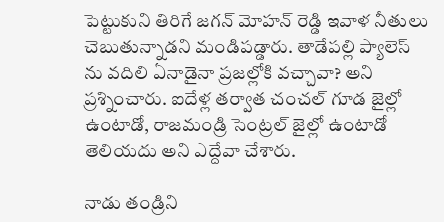పెట్టుకుని తిరిగే జగన్ మోహన్ రెడ్డి ఇవాళ నీతులు చెబుతున్నాడని మండిపడ్డారు. తాడేపల్లి ప్యాలెస్ ను వదిలి ఏనాడైనా ప్రజల్లోకి వచ్చావా? అని ప్రశ్నించారు. ఐదేళ్ల తర్వాత చంచల్ గూడ జైల్లో ఉంటాడో, రాజమండ్రి సెంట్రల్ జైల్లో ఉంటాడో తెలియదు అని ఎద్దేవా చేశారు.

నాడు తండ్రిని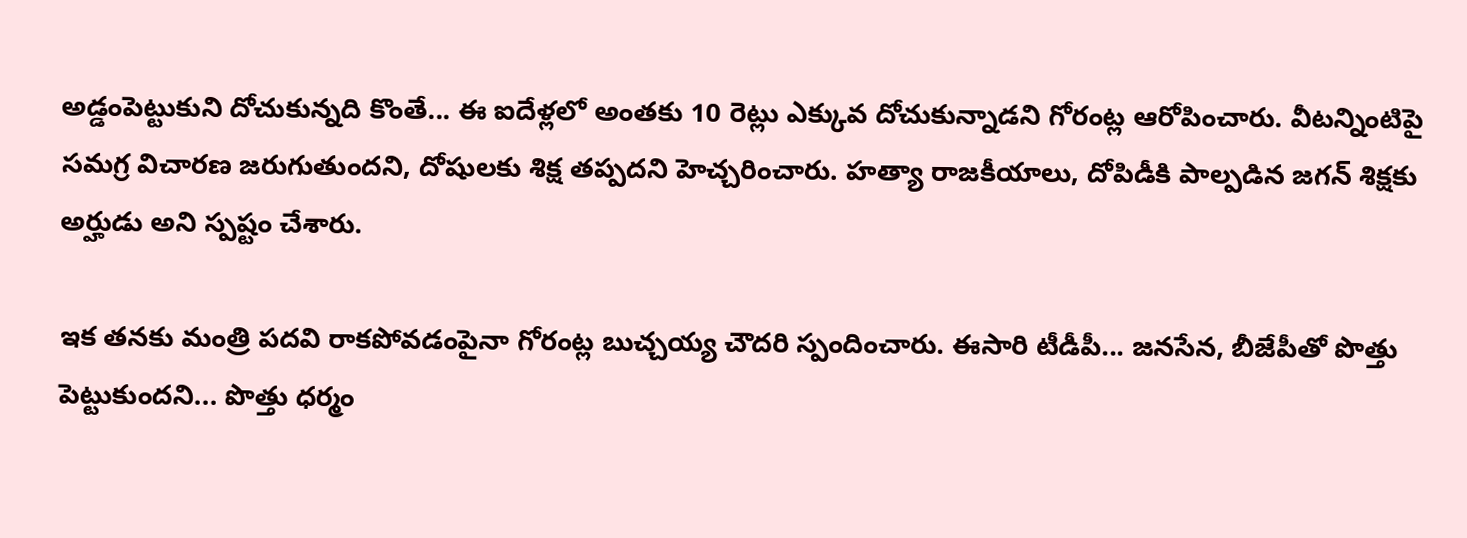అడ్డంపెట్టుకుని దోచుకున్నది కొంతే... ఈ ఐదేళ్లలో అంతకు 10 రెట్లు ఎక్కువ దోచుకున్నాడని గోరంట్ల ఆరోపించారు. వీటన్నింటిపై సమగ్ర విచారణ జరుగుతుందని, దోషులకు శిక్ష తప్పదని హెచ్చరించారు. హత్యా రాజకీయాలు, దోపిడీకి పాల్పడిన జగన్ శిక్షకు అర్హుడు అని స్పష్టం చేశారు.

ఇక తనకు మంత్రి పదవి రాకపోవడంపైనా గోరంట్ల బుచ్చయ్య చౌదరి స్పందించారు. ఈసారి టీడీపీ... జనసేన, బీజేపీతో పొత్తు పెట్టుకుందని... పొత్తు ధర్మం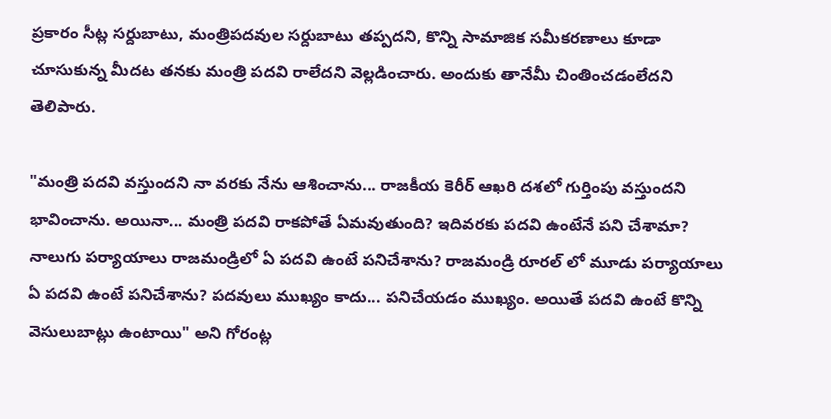ప్రకారం సీట్ల సర్దుబాటు, మంత్రిపదవుల సర్దుబాటు తప్పదని, కొన్ని సామాజిక సమీకరణాలు కూడా చూసుకున్న మీదట తనకు మంత్రి పదవి రాలేదని వెల్లడించారు. అందుకు తానేమీ చింతించడంలేదని తెలిపారు.

"మంత్రి పదవి వస్తుందని నా వరకు నేను ఆశించాను... రాజకీయ కెరీర్ ఆఖరి దశలో గుర్తింపు వస్తుందని భావించాను. అయినా... మంత్రి పదవి రాకపోతే ఏమవుతుంది? ఇదివరకు పదవి ఉంటేనే పని చేశామా? నాలుగు పర్యాయాలు రాజమండ్రిలో ఏ పదవి ఉంటే పనిచేశాను? రాజమండ్రి రూరల్ లో మూడు పర్యాయాలు ఏ పదవి ఉంటే పనిచేశాను? పదవులు ముఖ్యం కాదు... పనిచేయడం ముఖ్యం. అయితే పదవి ఉంటే కొన్ని వెసులుబాట్లు ఉంటాయి" అని గోరంట్ల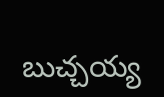బుచ్చయ్య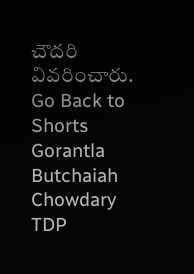చౌదరి వివరించారు.
Go Back to Shorts
Gorantla Butchaiah Chowdary
TDP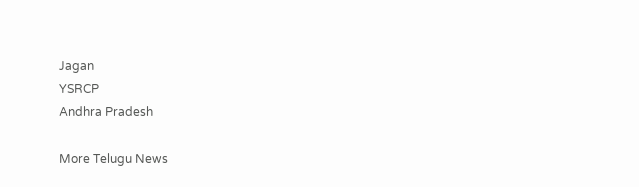Jagan
YSRCP
Andhra Pradesh

More Telugu News